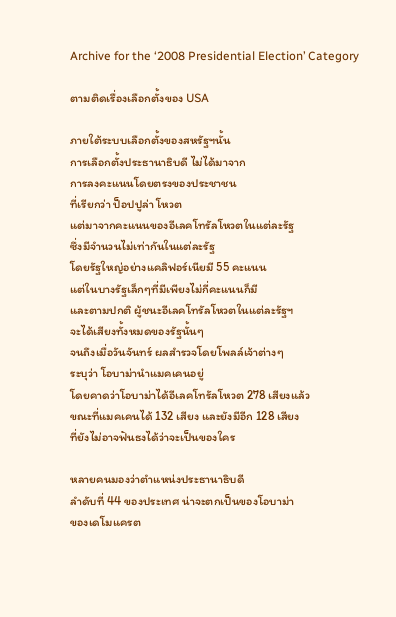Archive for the ‘2008 Presidential Election’ Category

ตามติดเรื่องเลือกตั้งของ USA

ภายใต้ระบบเลือกตั้งของสหรัฐฯนั้น
การเลือกตั้งประธานาธิบดี ไม่ได้มาจาก
การลงคะแนนโดยตรงของประชาชน
ที่เรียกว่า ป็อปปูล่า โหวต
แต่มาจากคะแนนของอีเลคโทรัลโหวตในแต่ละรัฐ
ซึ่งมีจำนวนไม่เท่ากันในแต่ละรัฐ
โดยรัฐใหญ่อย่างแคลิฟอร์เนียมี 55 คะแนน
แต่ในบางรัฐเล็กๆที่มีเพียงไม่กี่คะแนนก็มี
และตามปกติ ผู้ชนะอีเลคโทรัลโหวตในแต่ละรัฐฯ
จะได้เสียงทั้งหมดของรัฐนั้นๆ
จนถึงเมื่อวันจันทร์ ผลสำรวจโดยโพลล์เจ้าต่างๆ
ระบุว่า โอบาม่านำแมคเคนอยู่
โดยคาดว่าโอบาม่าได้อีเลคโทรัลโหวต 278 เสียงแล้ว
ขณะที่แมคเคนได้ 132 เสียง และยังมีอีก 128 เสียง
ที่ยังไม่อาจฟันธงได้ว่าจะเป็นของใคร

หลายคนมองว่าตำแหน่งประธานาธิบดี
ลำดับที่ 44 ของประเทศ น่าจะตกเป็นของโอบาม่า
ของเดโมแครต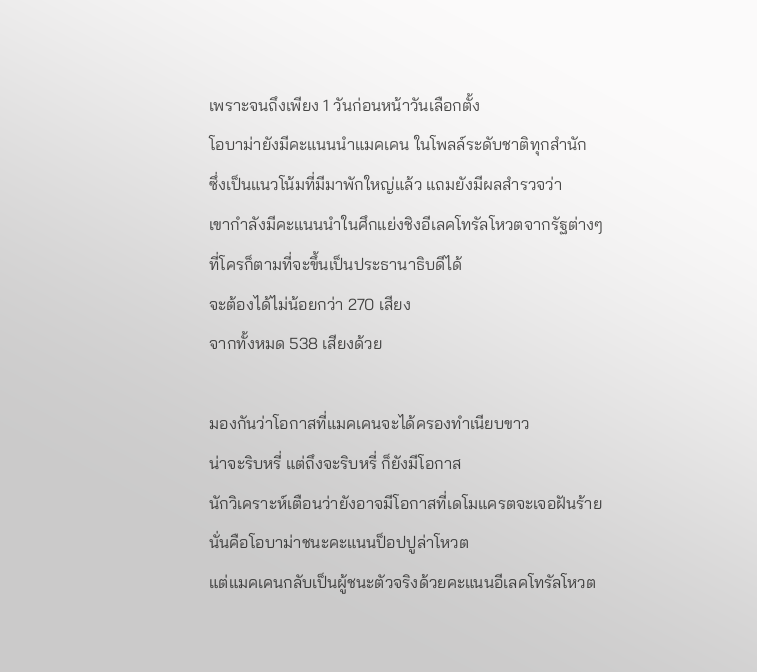เพราะจนถึงเพียง 1 วันก่อนหน้าวันเลือกตั้ง
โอบาม่ายังมีคะแนนนำแมคเคน ในโพลล์ระดับชาติทุกสำนัก
ซึ่งเป็นแนวโน้มที่มีมาพักใหญ่แล้ว แถมยังมีผลสำรวจว่า
เขากำลังมีคะแนนนำในศึกแย่งชิงอีเลคโทรัลโหวตจากรัฐต่างๆ
ที่โครก็ตามที่จะขึ้นเป็นประธานาธิบดีได้
จะต้องได้ไม่น้อยกว่า 270 เสียง
จากทั้งหมด 538 เสียงด้วย

มองกันว่าโอกาสที่แมคเคนจะได้ครองทำเนียบขาว
น่าจะริบหรี่ แต่ถึงจะริบหรี่ ก็ยังมีโอกาส
นักวิเคราะห์เตือนว่ายังอาจมีโอกาสที่เดโมแครตจะเจอฝันร้าย
นั่นคือโอบาม่าชนะคะแนนป็อปปูล่าโหวต
แต่แมคเคนกลับเป็นผู้ชนะตัวจริงด้วยคะแนนอีเลคโทรัลโหวต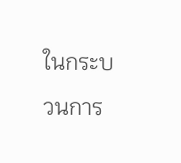ในกระบวนการ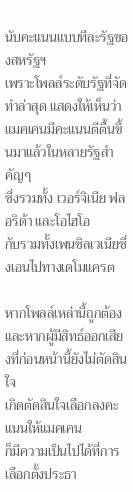นับคะแนนแบบทีละรัฐของสหรัฐฯ
เพราะโพลล์ระดับรัฐที่จัดทำล่าสุด แสดงให้เห็นว่า
แมคเคนมีคะแนนตีตื้นขึ้นมาแล้วในหลายรัฐสำคัญๆ
ซึ่งรวมทั้ง เวอร์จิเนีย ฟลอริด้า และโอไฮโอ
กับรวมทั้งเพนซิลเวเนียซึ่งเอนไปทางเดโมแครต

หากโพลล์เหล่านี้ถูกต้อง
และหากผู้มีสิทธ์ออกเสียงที่ก่อนหน้านี้ยังไม่ตัดสินใจ
เกิดตัดสินใจเลือกลงคะแนนให้แมคเคน
ก็มีความเป็นไปได้ที่การเลือกตั้งประธา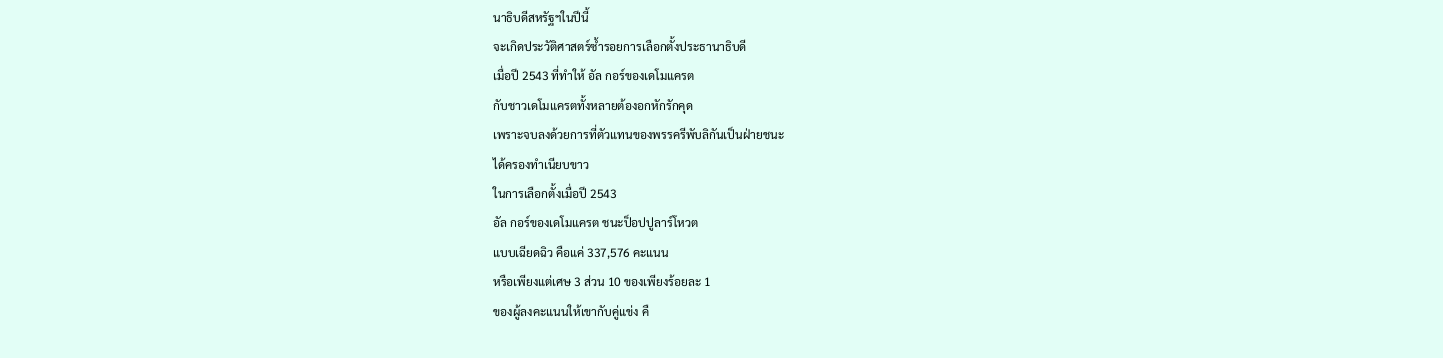นาธิบดีสหรัฐฯในปีนี้
จะเกิดประวัติศาสตร์ซ้ำรอยการเลือกตั้งประธานาธิบดี
เมื่อปี 2543 ที่ทำให้ อัล กอร์ของเดโมแครต
กับชาวเดโมแครตทั้งหลายต้องอกหักรักคุด
เพราะจบลงด้วยการที่ตัวแทนของพรรครีพับลิกันเป็นฝ่ายชนะ
ได้ครองทำเนียบขาว
ในการเลือกตั้งเมื่อปี 2543
อัล กอร์ของเดโมแครต ชนะป็อปปูลาร์โหวต
แบบเฉียดฉิว คือแค่ 337,576 คะแนน
หรือเพียงแต่เศษ 3 ส่วน 10 ของเพียงร้อยละ 1
ของผู้ลงคะแนนให้เขากับคู่แข่ง คื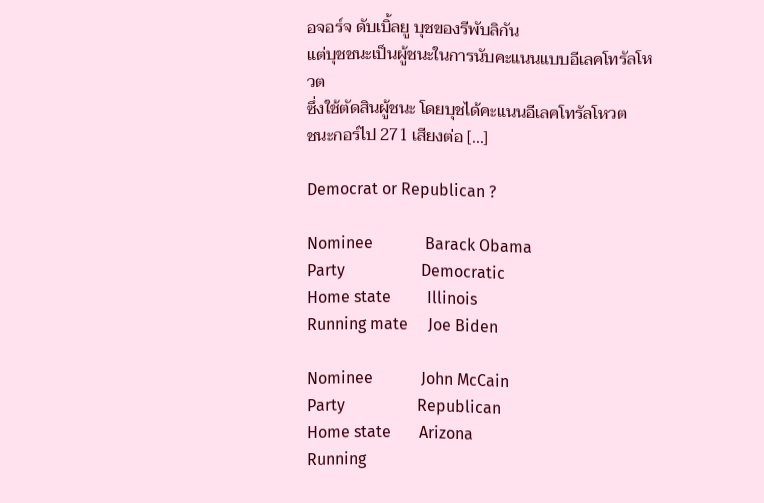อจอร์จ ดับเบิ้ลยู บุชของรีพับลิกัน
แต่บุชชนะเป็นผู้ชนะในการนับคะแนนแบบอีเลคโทรัลโหวต
ซึ่งใช้ตัดสินผู้ชนะ โดยบุชได้คะแนนอีเลคโทรัลโหวต
ชนะกอร์ไป 271 เสียงต่อ [...]

Democrat or Republican ?

Nominee             Barack Obama
Party                   Democratic
Home state         Illinois
Running mate     Joe Biden

Nominee            John McCain
Party                  Republican
Home state       Arizona
Running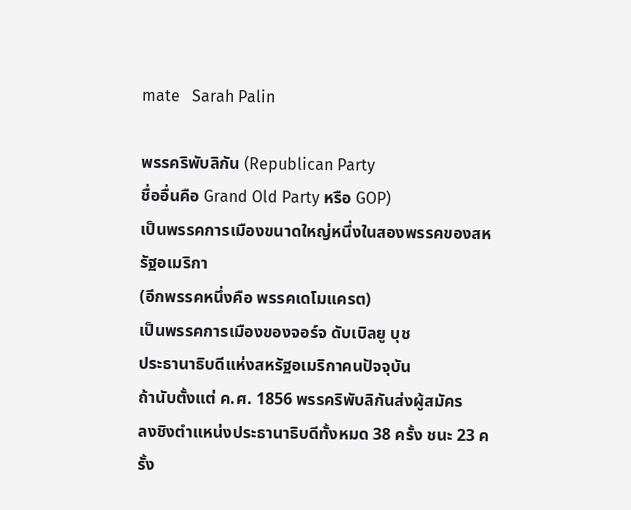mate   Sarah Palin

พรรคริพับลิกัน (Republican Party
ชื่ออื่นคือ Grand Old Party หรือ GOP)
เป็นพรรคการเมืองขนาดใหญ่หนึ่งในสองพรรคของสหรัฐอเมริกา
(อีกพรรคหนึ่งคือ พรรคเดโมแครต)
เป็นพรรคการเมืองของจอร์จ ดับเบิลยู บุช
ประธานาธิบดีแห่งสหรัฐอเมริกาคนปัจจุบัน
ถ้านับตั้งแต่ ค.ศ. 1856 พรรคริพับลิกันส่งผู้สมัคร
ลงชิงตำแหน่งประธานาธิบดีทั้งหมด 38 ครั้ง ชนะ 23 ครั้ง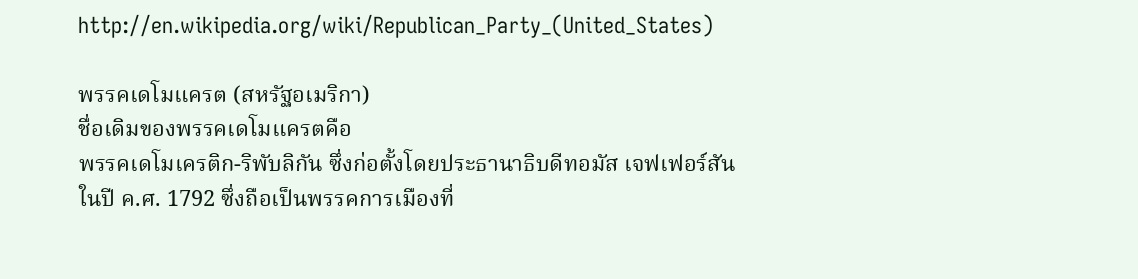http://en.wikipedia.org/wiki/Republican_Party_(United_States)

พรรคเดโมแครต (สหรัฐอเมริกา)
ชื่อเดิมของพรรคเดโมแครตคือ
พรรคเดโมเครติก-ริพับลิกัน ซึ่งก่อตั้งโดยประธานาธิบดีทอมัส เจฟเฟอร์สัน
ในปี ค.ศ. 1792 ซึ่งถือเป็นพรรคการเมืองที่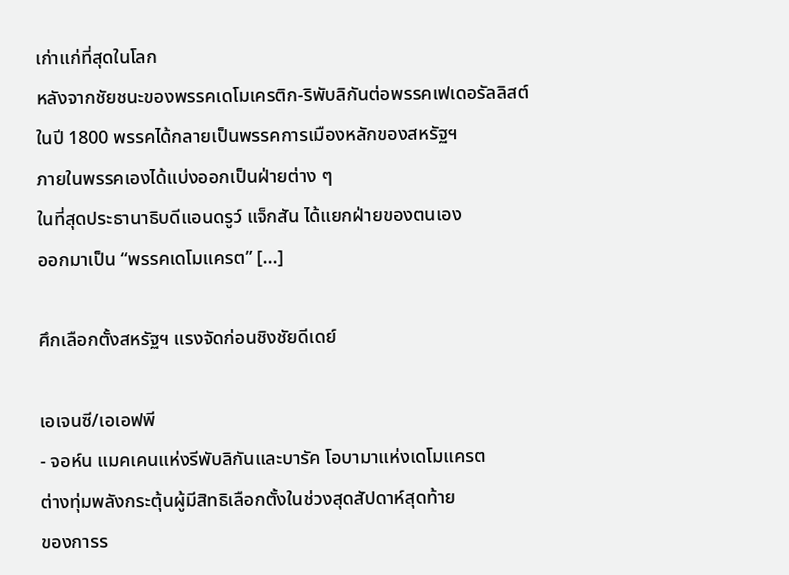เก่าแก่ที่สุดในโลก
หลังจากชัยชนะของพรรคเดโมเครติก-ริพับลิกันต่อพรรคเฟเดอรัลลิสต์
ในปี 1800 พรรคได้กลายเป็นพรรคการเมืองหลักของสหรัฐฯ
ภายในพรรคเองได้แบ่งออกเป็นฝ่ายต่าง ๆ
ในที่สุดประธานาธิบดีแอนดรูว์ แจ็กสัน ได้แยกฝ่ายของตนเอง
ออกมาเป็น “พรรคเดโมแครต” [...]

ศึกเลือกตั้งสหรัฐฯ แรงจัดก่อนชิงชัยดีเดย์

เอเจนซี/เอเอฟพี
- จอห์น แมคเคนแห่งรีพับลิกันและบารัค โอบามาแห่งเดโมแครต
ต่างทุ่มพลังกระตุ้นผู้มีสิทธิเลือกตั้งในช่วงสุดสัปดาห์สุดท้าย
ของการร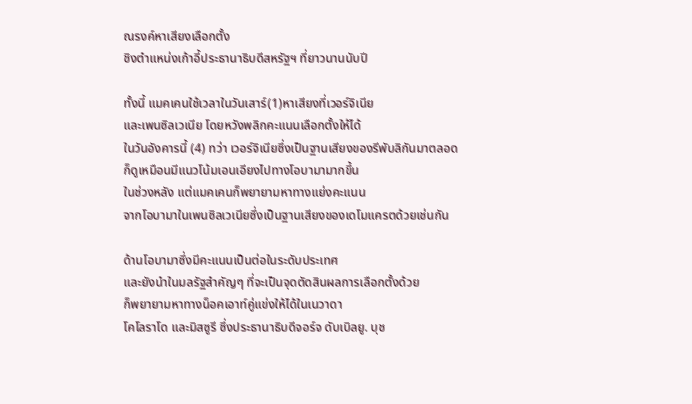ณรงค์หาเสียงเลือกตั้ง
ชิงตำแหน่งเก้าอี้ประธานาธิบดีสหรัฐฯ ที่ยาวนานนับปี

ทั้งนี้ แมคเคนใช้เวลาในวันเสาร์(1)หาเสียงที่เวอร์จิเนีย
และเพนซิลเวเนีย โดยหวังพลิกคะแนนเลือกตั้งให้ได้
ในวันอังคารนี้ (4) ทว่า เวอร์จิเนียซึ่งเป็นฐานเสียงของรีพับลิกันมาตลอด
ก็ดูเหมือนมีแนวโน้มเอนเอียงไปทางโอบามามากขึ้น
ในช่วงหลัง แต่แมคเคนก็พยายามหาทางแย่งคะแนน
จากโอบามาในเพนซิลเวเนียซึ่งเป็นฐานเสียงของเดโมแครตด้วยเช่นกัน

ด้านโอบามาซึ่งมีคะแนนเป็นต่อในระดับประเทศ
และยังนำในมลรัฐสำคัญๆ ที่จะเป็นจุดตัดสินผลการเลือกตั้งด้วย
ก็พยายามหาทางน็อคเอาท์คู่แข่งให้ได้ในเนวาดา
โคโลราโด และมิสซูรี ซึ่งประธานาธิบดีจอร์จ ดับเบิลยู. บุช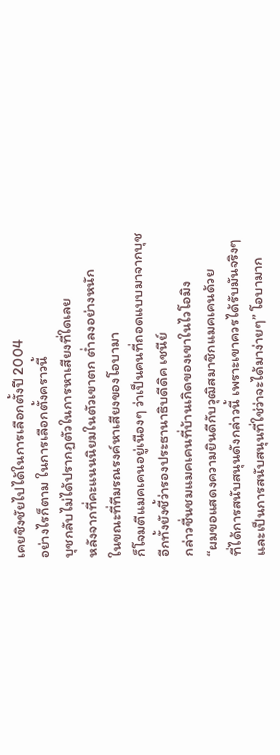เคยชิงชัยไปได้ในการเลือกตั้งปี 2004
อย่างไรก็ตาม ในการเลือกตั้งคราวนี้
บุชกลับไม่ได้ปรากฏตัวในการหาเสียงที่ใดเลย
หลังจากที่คะแนนนิยมในตัวเขาตก ต่ำลงอย่างหนัก
ในขณะที่ทีมรณรงค์หาเสียงของโอบามา
ก็โจมตีแมคเคนอยู่เนืองๆ ว่าเป็นคนที่ถอดแบบมาจากบุช
อีกทั้งยังชี้ว่ารองประธานาธิบดีดิค เชนีย์
กล่าวชื่นชมแมคเคนที่บ้านเกิดของเขาในไวโอมิง
“ผมขอแสดงความยินดีกับวุฒิสมาชิกแมคเคนด้วย
ที่ได้การสนับสนุนดังกล่าวนี้ เพราะเขาควรได้รับมันจริงๆ
และเป็นการสนับสนุนที่ใช่ว่าจะได้มาง่ายๆ” โอบามาก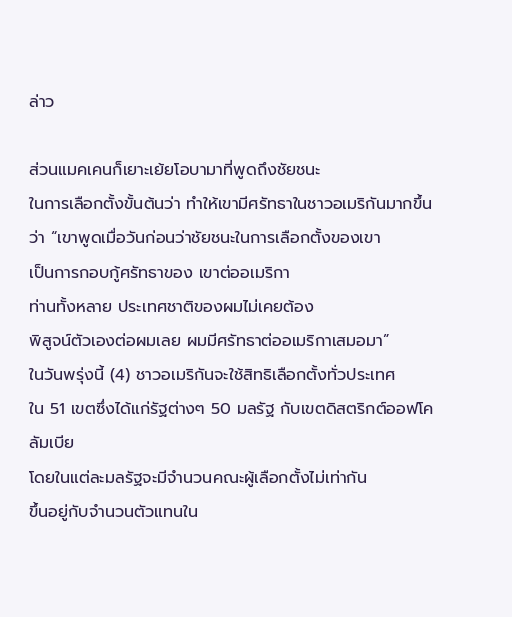ล่าว

ส่วนแมคเคนก็เยาะเย้ยโอบามาที่พูดถึงชัยชนะ
ในการเลือกตั้งขั้นต้นว่า ทำให้เขามีศรัทธาในชาวอเมริกันมากขึ้น
ว่า “เขาพูดเมื่อวันก่อนว่าชัยชนะในการเลือกตั้งของเขา
เป็นการกอบกู้ศรัทธาของ เขาต่ออเมริกา
ท่านทั้งหลาย ประเทศชาติของผมไม่เคยต้อง
พิสูจน์ตัวเองต่อผมเลย ผมมีศรัทธาต่ออเมริกาเสมอมา”
ในวันพรุ่งนี้ (4) ชาวอเมริกันจะใช้สิทธิเลือกตั้งทั่วประเทศ
ใน 51 เขตซึ่งได้แก่รัฐต่างๆ 50 มลรัฐ กับเขตดิสตริกต์ออฟโคลัมเบีย
โดยในแต่ละมลรัฐจะมีจำนวนคณะผู้เลือกตั้งไม่เท่ากัน
ขึ้นอยู่กับจำนวนตัวแทนใน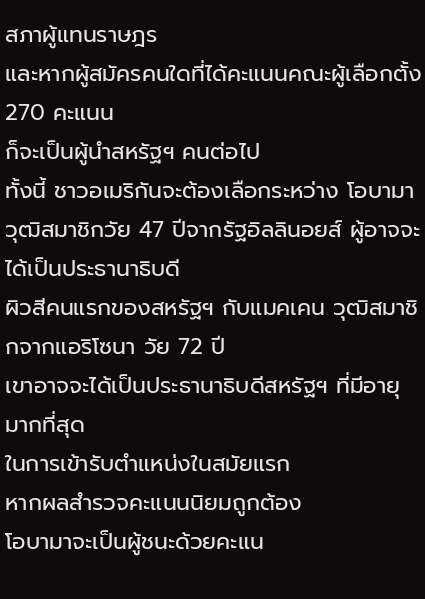สภาผู้แทนราษฎร
และหากผู้สมัครคนใดที่ได้คะแนนคณะผู้เลือกตั้ง 270 คะแนน
ก็จะเป็นผู้นำสหรัฐฯ คนต่อไป
ทั้งนี้ ชาวอเมริกันจะต้องเลือกระหว่าง โอบามา
วุฒิสมาชิกวัย 47 ปีจากรัฐอิลลินอยส์ ผู้อาจจะได้เป็นประธานาธิบดี
ผิวสีคนแรกของสหรัฐฯ กับแมคเคน วุฒิสมาชิกจากแอริโซนา วัย 72 ปี
เขาอาจจะได้เป็นประธานาธิบดีสหรัฐฯ ที่มีอายุมากที่สุด
ในการเข้ารับตำแหน่งในสมัยแรก
หากผลสำรวจคะแนนนิยมถูกต้อง
โอบามาจะเป็นผู้ชนะด้วยคะแน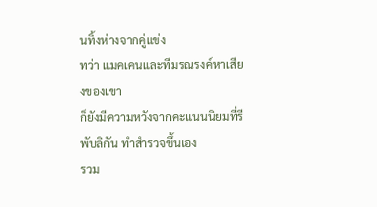นทิ้งห่างจากคู่แข่ง
ทว่า แมคเคนและทีมรณรงค์หาเสียงของเขา
ก็ยังมีความหวังจากคะแนนนิยมที่รีพับลิกัน ทำสำรวจขึ้นเอง
รวม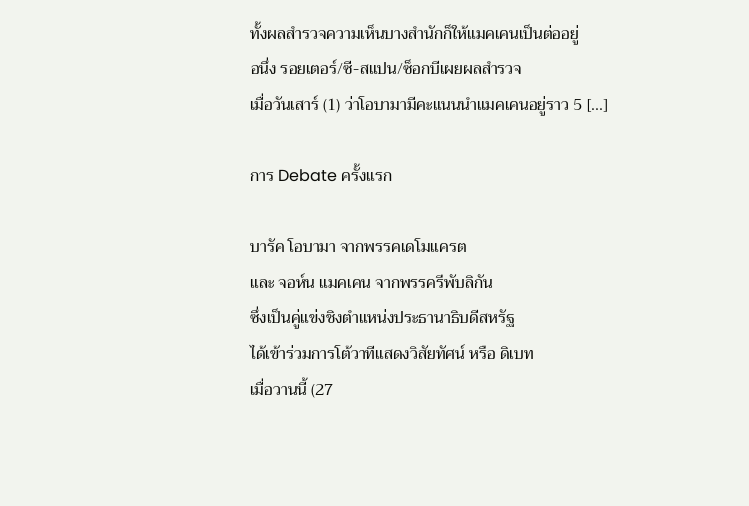ทั้งผลสำรวจความเห็นบางสำนักก็ให้แมคเคนเป็นต่ออยู่
อนึ่ง รอยเตอร์/ซี-สแปน/ซ็อกบีเผยผลสำรวจ
เมื่อวันเสาร์ (1) ว่าโอบามามีคะแนนนำแมคเคนอยู่ราว 5 [...]

การ Debate ครั้งแรก

บารัค โอบามา จากพรรคเดโมแครต
และ จอห์น แมคเคน จากพรรครีพับลิกัน
ซึ่งเป็นคู่แข่งชิงตำแหน่งประธานาธิบดีสหรัฐ
ได้เข้าร่วมการโต้วาทีแสดงวิสัยทัศน์ หรือ ดิเบท
เมื่อวานนี้ (27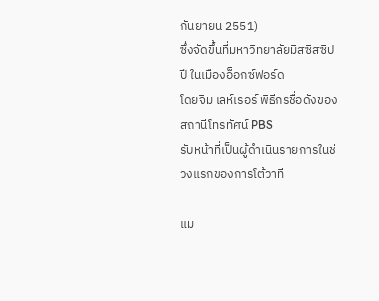กันยายน 2551)
ซึ่งจัดขึ้นที่มหาวิทยาลัยมิสซิสซิปปี ในเมืองอ็อกซ์ฟอร์ด
โดยจิม เลห์เรอร์ พิธีกรชื่อดังของสถานีโทรทัศน์ PBS
รับหน้าที่เป็นผู้ดำเนินรายการในช่วงแรกของการโต้วาที

แม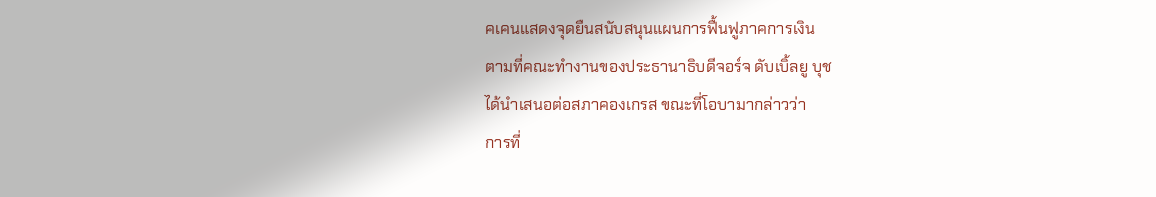คเคนแสดงจุดยืนสนับสนุนแผนการฟื้นฟูภาคการเงิน
ตามที่คณะทำงานของประธานาธิบดีจอร์จ ดับเบิ้ลยู บุช
ได้นำเสนอต่อสภาคองเกรส ขณะที่โอบามากล่าวว่า
การที่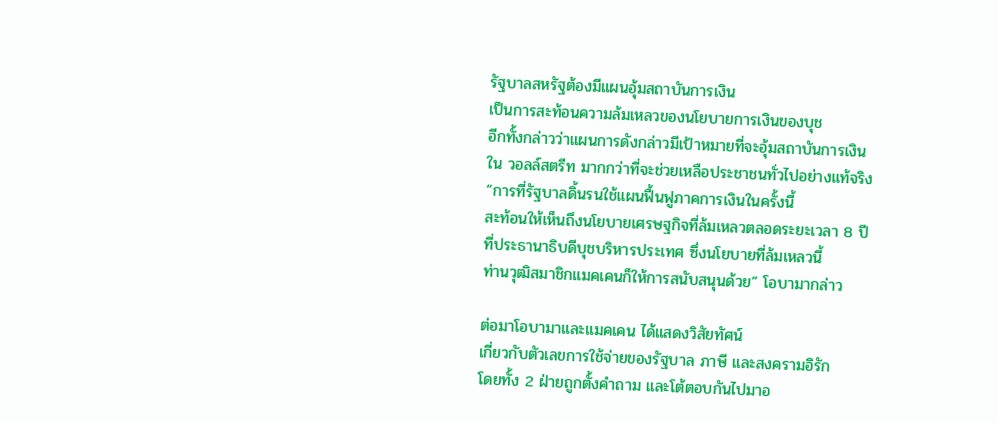รัฐบาลสหรัฐต้องมีแผนอุ้มสถาบันการเงิน
เป็นการสะท้อนความล้มเหลวของนโยบายการเงินของบุช
อีกทั้งกล่าวว่าแผนการดังกล่าวมีเป้าหมายที่จะอุ้มสถาบันการเงิน
ใน วอลล์สตรีท มากกว่าที่จะช่วยเหลือประชาชนทั่วไปอย่างแท้จริง
“การที่รัฐบาลดิ้นรนใช้แผนฟื้นฟูภาคการเงินในครั้งนี้
สะท้อนให้เห็นถึงนโยบายเศรษฐกิจที่ล้มเหลวตลอดระยะเวลา 8 ปี
ที่ประธานาธิบดีบุชบริหารประเทศ ซึ่งนโยบายที่ล้มเหลวนี้
ท่านวุฒิสมาชิกแมคเคนก็ให้การสนับสนุนด้วย” โอบามากล่าว

ต่อมาโอบามาและแมคเคน ได้แสดงวิสัยทัศน์
เกี่ยวกับตัวเลขการใช้จ่ายของรัฐบาล ภาษี และสงครามอิรัก
โดยทั้ง 2 ฝ่ายถูกตั้งคำถาม และโต้ตอบกันไปมาอ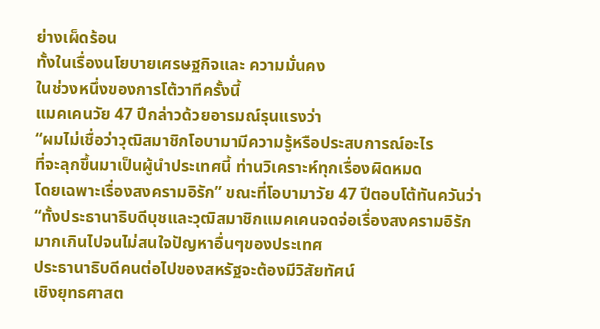ย่างเผ็ดร้อน
ทั้งในเรื่องนโยบายเศรษฐกิจและ ความมั่นคง
ในช่วงหนึ่งของการโต้วาทีครั้งนี้
แมคเคนวัย 47 ปีกล่าวด้วยอารมณ์รุนแรงว่า
“ผมไม่เชื่อว่าวุฒิสมาชิกโอบามามีความรู้หรือประสบการณ์อะไร
ที่จะลุกขึ้นมาเป็นผู้นำประเทศนี้ ท่านวิเคราะห์ทุกเรื่องผิดหมด
โดยเฉพาะเรื่องสงครามอิรัก” ขณะที่โอบามาวัย 47 ปีตอบโต้ทันควันว่า
“ทั้งประธานาธิบดีบุชและวุฒิสมาชิกแมคเคนจดจ่อเรื่องสงครามอิรัก
มากเกินไปจนไม่สนใจปัญหาอื่นๆของประเทศ
ประธานาธิบดีคนต่อไปของสหรัฐจะต้องมีวิสัยทัศน์
เชิงยุทธศาสต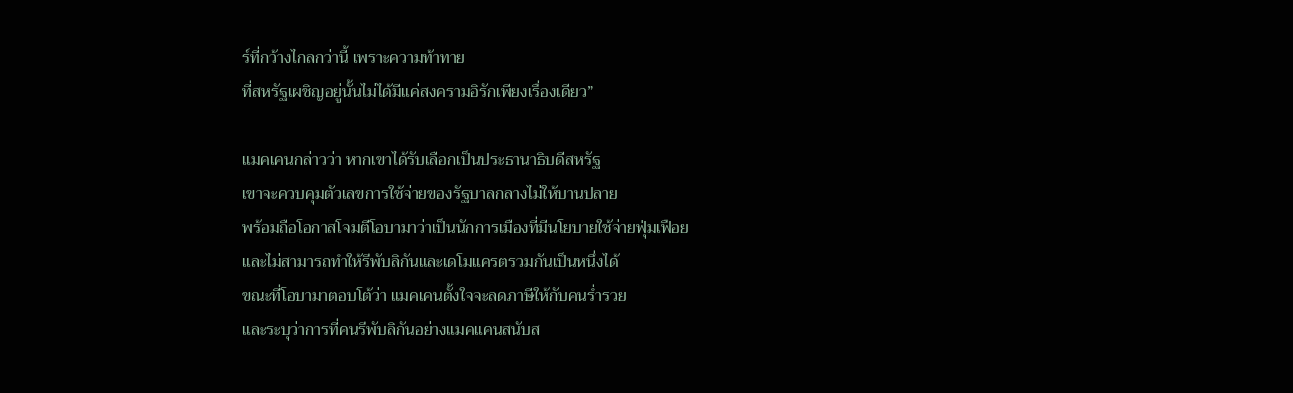ร์ที่กว้างไกลกว่านี้ เพราะความท้าทาย
ที่สหรัฐเผชิญอยู่นั้นไม่ได้มีแค่สงครามอิรักเพียงเรื่องเดียว”

แมคเคนกล่าวว่า หากเขาได้รับเลือกเป็นประธานาธิบดีสหรัฐ
เขาจะควบคุมตัวเลขการใช้จ่ายของรัฐบาลกลางไม่ให้บานปลาย
พร้อมถือโอกาสโจมตีโอบามาว่าเป็นนักการเมืองที่มีนโยบายใช้จ่ายฟุ่มเฟือย
และไม่สามารถทำให้รีพับลิกันและเดโมแครตรวมกันเป็นหนึ่งได้
ขณะที่โอบามาตอบโต้ว่า แมคเคนตั้งใจจะลดภาษีให้กับคนร่ำรวย
และระบุว่าการที่คนรีพับลิกันอย่างแมคแคนสนับส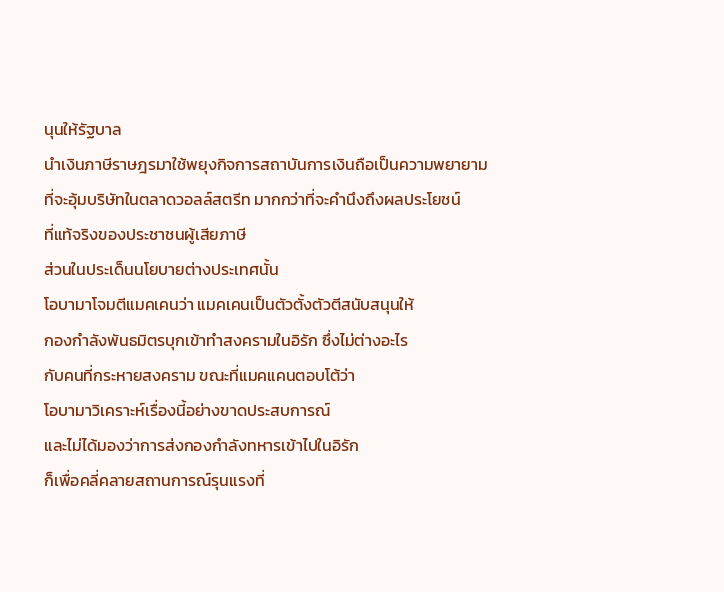นุนให้รัฐบาล
นำเงินภาษีราษฎรมาใช้พยุงกิจการสถาบันการเงินถือเป็นความพยายาม
ที่จะอุ้มบริษัทในตลาดวอลล์สตรีท มากกว่าที่จะคำนึงถึงผลประโยชน์
ที่แท้จริงของประชาชนผู้เสียภาษี
ส่วนในประเด็นนโยบายต่างประเทศนั้น
โอบามาโจมตีแมคเคนว่า แมคเคนเป็นตัวตั้งตัวตีสนับสนุนให้
กองกำลังพันธมิตรบุกเข้าทำสงครามในอิรัก ซึ่งไม่ต่างอะไร
กับคนที่กระหายสงคราม ขณะที่แมคแคนตอบโต้ว่า
โอบามาวิเคราะห์เรื่องนี้อย่างขาดประสบการณ์
และไม่ได้มองว่าการส่งกองกำลังทหารเข้าไปในอิรัก
ก็เพื่อคลี่คลายสถานการณ์รุนแรงที่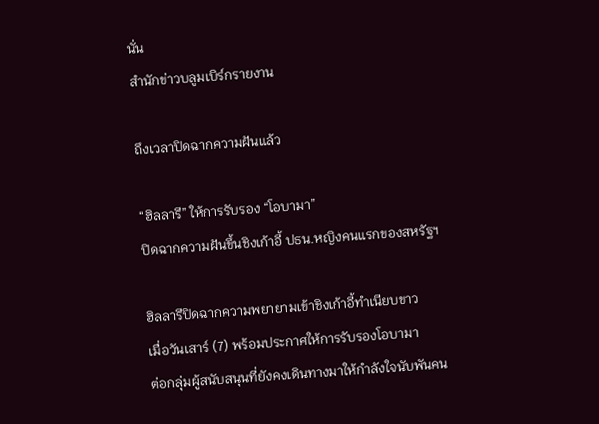นั่น
สำนักข่าวบลูมเบิร์กรายงาน

ถึงเวลาปิดฉากความฝันแล้ว

“ฮิลลารี” ให้การรับรอง “โอบามา”
ปิดฉากความฝันขึ้นชิงเก้าอี้ ปธน.หญิงคนแรกของสหรัฐฯ

ฮิลลารีปิดฉากความพยายามเข้าชิงเก้าอี้ทำเนียบขาว
เมื่อวันเสาร์ (7) พร้อมประกาศให้การรับรองโอบามา
ต่อกลุ่มผู้สนับสนุนที่ยังคงเดินทางมาให้กำลังใจนับพันคน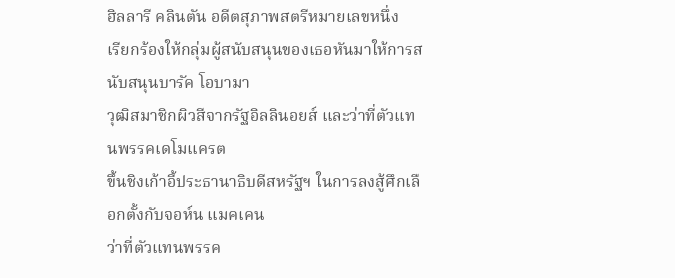ฮิลลารี คลินตัน อดีตสุภาพสตรีหมายเลขหนึ่ง
เรียกร้องให้กลุ่มผู้สนับสนุนของเธอหันมาให้การสนับสนุนบารัค โอบามา
วุฒิสมาชิกผิวสีจากรัฐอิลลินอยส์ และว่าที่ตัวแทนพรรคเดโมแครต
ขึ้นชิงเก้าอี้ประธานาธิบดีสหรัฐฯ ในการลงสู้ศึกเลือกตั้งกับจอห์น แมคเคน
ว่าที่ตัวแทนพรรค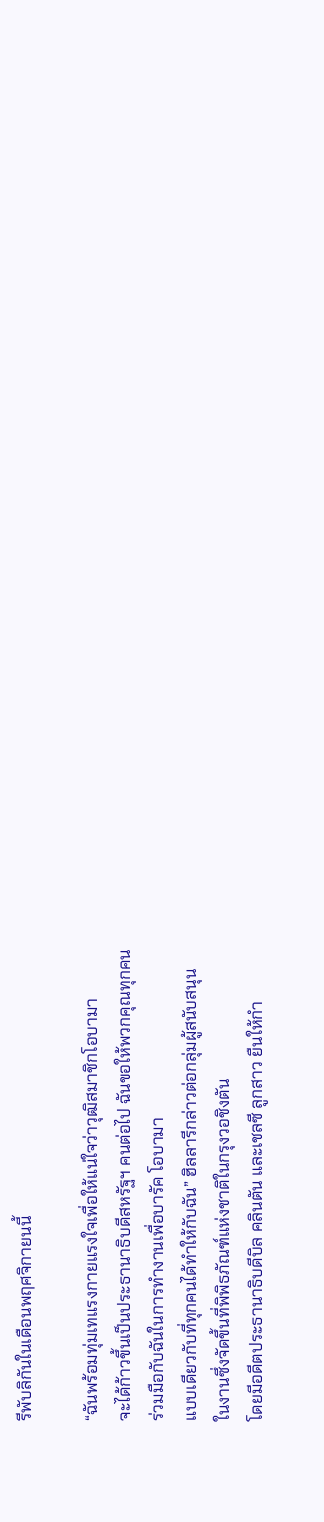รีพับลิกันในเดือนพฤศจิกายนนี้

“ฉันพร้อมทุ่มเทแรงกายแรงใจเพื่อให้แน่ใจว่าวุฒิสมาชิกโอบามา
จะได้ก้าวขึ้นเป็นประธานาธิบดีสหรัฐฯ คนต่อไป ฉันขอให้พวกคุณทุกคน
ร่วมมือกับฉันในการทำงานเพื่อบารัค โอบามา
แบบเดียวกับที่ทุกคนได้ทำให้กับฉัน” ฮิลลารีกล่าวต่อกลุ่มผู้สนับสนุน
ในงานซึ่งจัดขึ้นที่พิพิธภัณฑ์แห่งชาติในกรุงวอชิงตัน
โดยมีอดีตประธานาธิบดีบิล คลินตัน และเชลซี ลูกสาว ยืนให้กำ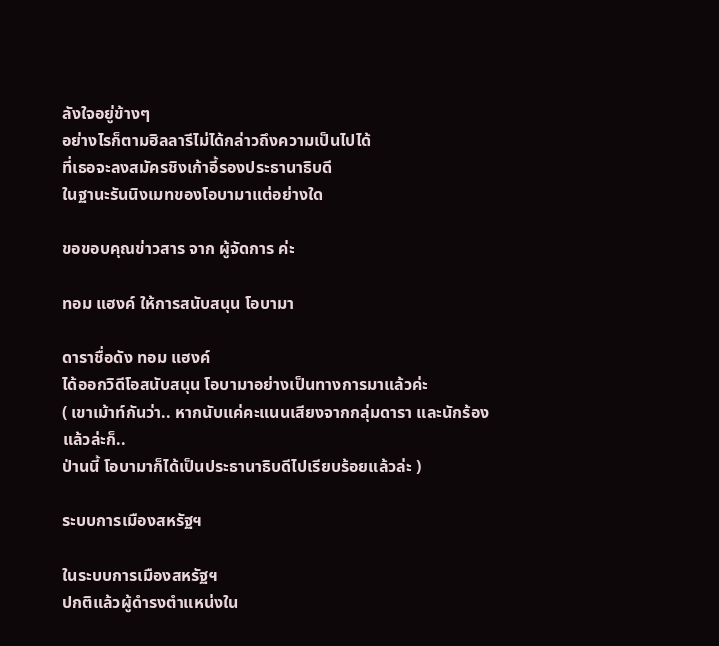ลังใจอยู่ข้างๆ
อย่างไรก็ตามฮิลลารีไม่ได้กล่าวถึงความเป็นไปได้
ที่เธอจะลงสมัครชิงเก้าอี้รองประธานาธิบดี
ในฐานะรันนิงเมทของโอบามาแต่อย่างใด

ขอขอบคุณข่าวสาร จาก ผู้จัดการ ค่ะ

ทอม แฮงค์ ให้การสนับสนุน โอบามา

ดาราชื่อดัง ทอม แฮงค์
ได้ออกวิดีโอสนับสนุน โอบามาอย่างเป็นทางการมาแล้วค่ะ
( เขาเม้าท์กันว่า.. หากนับแค่คะแนนเสียงจากกลุ่มดารา และนักร้องแล้วล่ะก็..
ป่านนี้ โอบามาก็ได้เป็นประธานาธิบดีไปเรียบร้อยแล้วล่ะ )

ระบบการเมืองสหรัฐฯ

ในระบบการเมืองสหรัฐฯ
ปกติแล้วผู้ดำรงตำแหน่งใน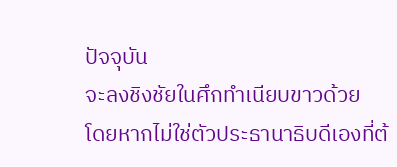ปัจจุบัน
จะลงชิงชัยในศึกทำเนียบขาวด้วย
โดยหากไม่ใช่ตัวประธานาธิบดีเองที่ต้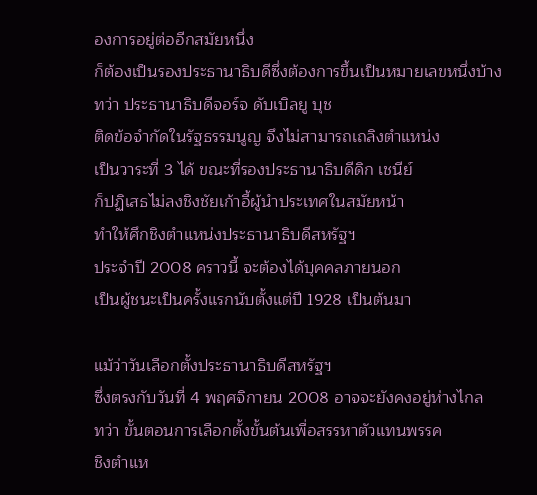องการอยู่ต่ออีกสมัยหนึ่ง
ก็ต้องเป็นรองประธานาธิบดีซึ่งต้องการขึ้นเป็นหมายเลขหนึ่งบ้าง
ทว่า ประธานาธิบดีจอร์จ ดับเบิลยู บุช
ติดข้อจำกัดในรัฐธรรมนูญ จึงไม่สามารถเถลิงตำแหน่ง
เป็นวาระที่ 3 ได้ ขณะที่รองประธานาธิบดีดิก เชนีย์
ก็ปฏิเสธไม่ลงชิงชัยเก้าอี้ผู้นำประเทศในสมัยหน้า
ทำให้ศึกชิงตำแหน่งประธานาธิบดีสหรัฐฯ
ประจำปี 2008 คราวนี้ จะต้องได้บุคคลภายนอก
เป็นผู้ชนะเป็นครั้งแรกนับตั้งแต่ปี 1928 เป็นต้นมา

แม้ว่าวันเลือกตั้งประธานาธิบดีสหรัฐฯ
ซึ่งตรงกับวันที่ 4 พฤศจิกายน 2008 อาจจะยังคงอยู่ห่างไกล
ทว่า ขั้นตอนการเลือกตั้งขั้นต้นเพื่อสรรหาตัวแทนพรรค
ชิงตำแห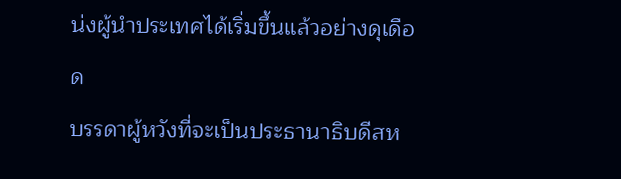น่งผู้นำประเทศได้เริ่มขึ้นแล้วอย่างดุเดือด
บรรดาผู้หวังที่จะเป็นประธานาธิบดีสห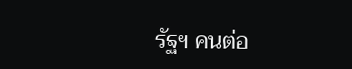รัฐฯ คนต่อ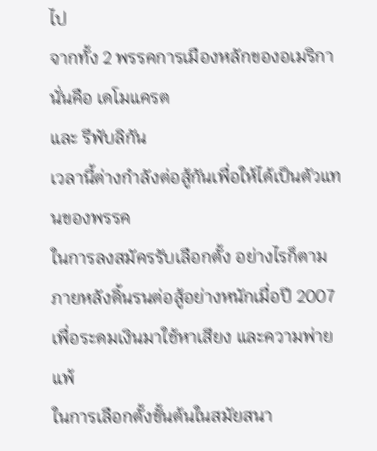ไป
จากทั้ง 2 พรรคการเมืองหลักของอเมริกา
นั่นคือ เดโมแครต
และ รีพับลิกัน
เวลานี้ต่างกำลังต่อสู้กันเพื่อให้ได้เป็นตัวแทนของพรรค
ในการลงสมัครรับเลือกตั้ง อย่างไรก็ตาม
ภายหลังดิ้นรนต่อสู้อย่างหนักเมื่อปี 2007
เพื่อระดมเงินมาใช้หาเสียง และความพ่ายแพ้
ในการเลือกตั้งขั้นต้นในสมัยสนา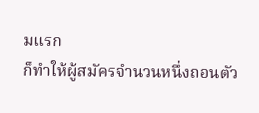มแรก
ก็ทำให้ผู้สมัครจำนวนหนึ่งถอนตัว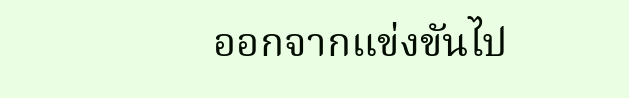ออกจากแข่งขันไป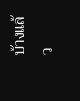บ้างแล้ว